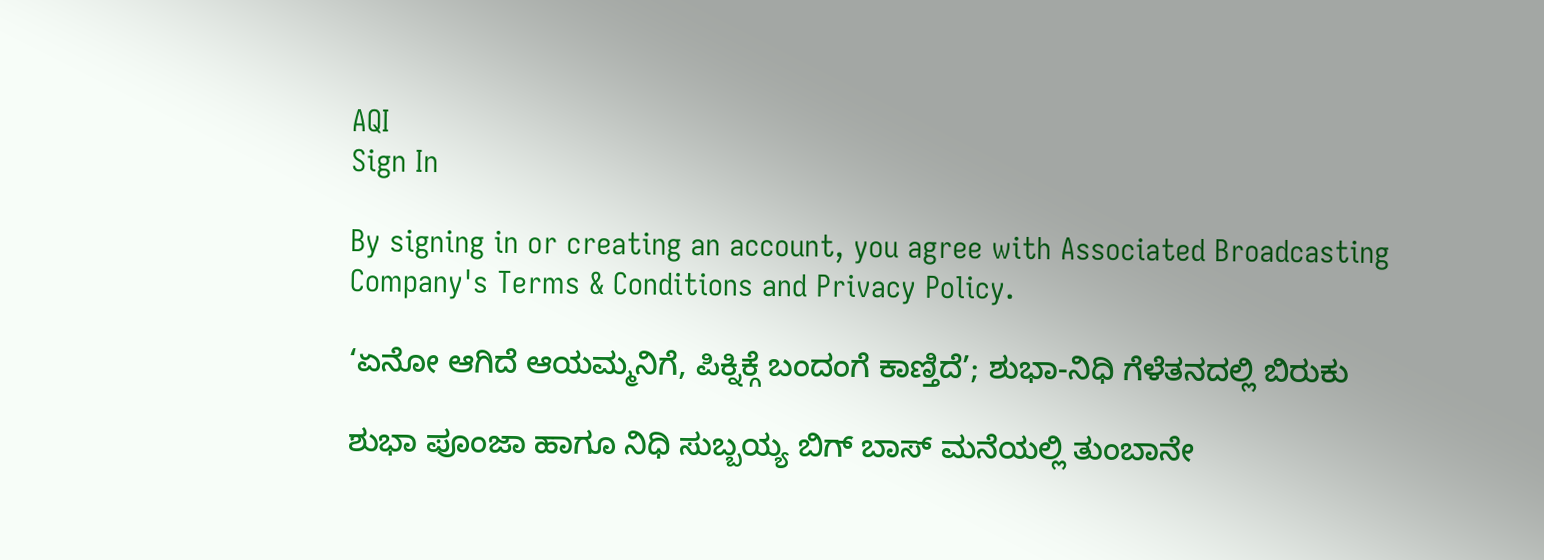AQI
Sign In

By signing in or creating an account, you agree with Associated Broadcasting Company's Terms & Conditions and Privacy Policy.

‘ಏನೋ ಆಗಿದೆ ಆಯಮ್ಮನಿಗೆ, ಪಿಕ್ನಿಕ್ಗೆ ಬಂದಂಗೆ ಕಾಣ್ತಿದೆ’; ಶುಭಾ-ನಿಧಿ ಗೆಳೆತನದಲ್ಲಿ ಬಿರುಕು

ಶುಭಾ ಪೂಂಜಾ ಹಾಗೂ ನಿಧಿ ಸುಬ್ಬಯ್ಯ ಬಿಗ್ ಬಾಸ್ ಮನೆಯಲ್ಲಿ ತುಂಬಾನೇ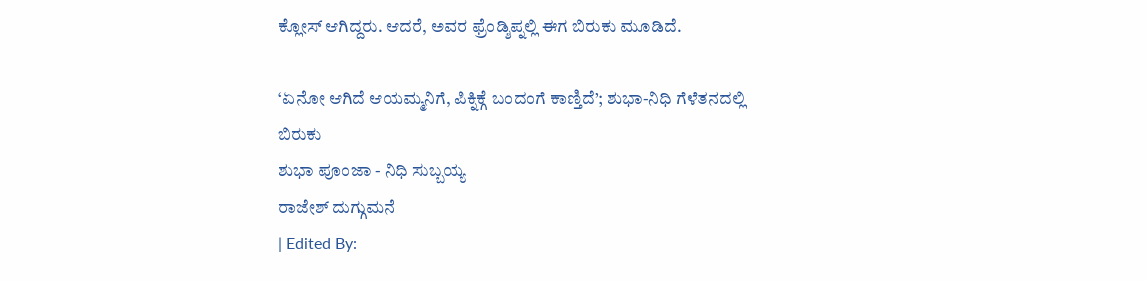ಕ್ಲೋಸ್ ಆಗಿದ್ದರು. ಆದರೆ, ಅವರ ಫ್ರೆಂಡ್ಶಿಪ್ನಲ್ಲಿ ಈಗ ಬಿರುಕು ಮೂಡಿದೆ.

‘ಏನೋ ಆಗಿದೆ ಆಯಮ್ಮನಿಗೆ, ಪಿಕ್ನಿಕ್ಗೆ ಬಂದಂಗೆ ಕಾಣ್ತಿದೆ’; ಶುಭಾ-ನಿಧಿ ಗೆಳೆತನದಲ್ಲಿ ಬಿರುಕು
ಶುಭಾ ಪೂಂಜಾ - ನಿಧಿ ಸುಬ್ಬಯ್ಯ
ರಾಜೇಶ್ ದುಗ್ಗುಮನೆ
| Edited By: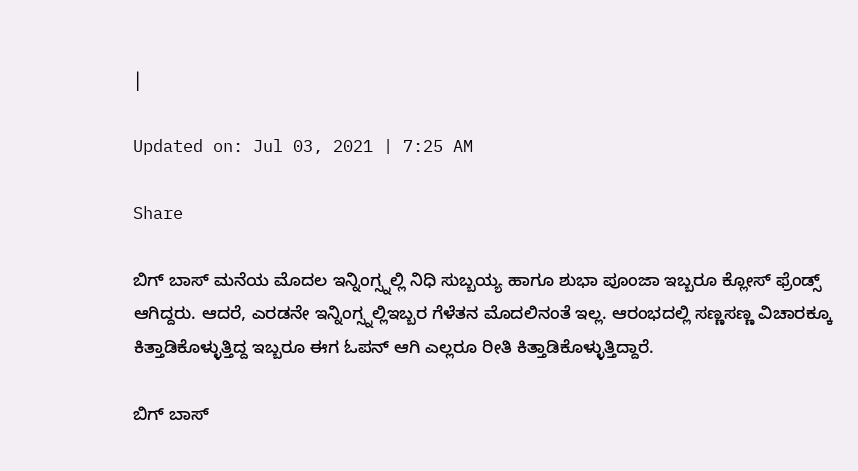|

Updated on: Jul 03, 2021 | 7:25 AM

Share

ಬಿಗ್ ಬಾಸ್ ಮನೆಯ ಮೊದಲ ಇನ್ನಿಂಗ್ಸ್ನಲ್ಲಿ ನಿಧಿ ಸುಬ್ಬಯ್ಯ ಹಾಗೂ ಶುಭಾ ಪೂಂಜಾ ಇಬ್ಬರೂ ಕ್ಲೋಸ್ ಫ್ರೆಂಡ್ಸ್ ಆಗಿದ್ದರು. ಆದರೆ, ಎರಡನೇ ಇನ್ನಿಂಗ್ಸ್ನಲ್ಲಿಇಬ್ಬರ ಗೆಳೆತನ ಮೊದಲಿನಂತೆ ಇಲ್ಲ. ಆರಂಭದಲ್ಲಿ ಸಣ್ಣಸಣ್ಣ ವಿಚಾರಕ್ಕೂ ಕಿತ್ತಾಡಿಕೊಳ್ಳುತ್ತಿದ್ದ ಇಬ್ಬರೂ ಈಗ ಓಪನ್ ಆಗಿ ಎಲ್ಲರೂ ರೀತಿ ಕಿತ್ತಾಡಿಕೊಳ್ಳುತ್ತಿದ್ದಾರೆ.

ಬಿಗ್ ಬಾಸ್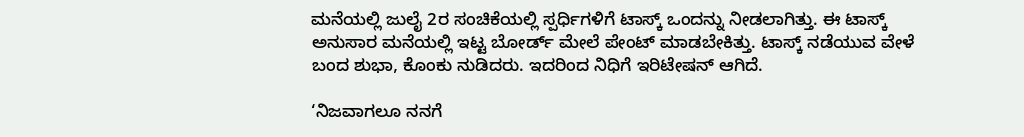ಮನೆಯಲ್ಲಿ ಜುಲೈ 2ರ ಸಂಚಿಕೆಯಲ್ಲಿ ಸ್ಪರ್ಧಿಗಳಿಗೆ ಟಾಸ್ಕ್ ಒಂದನ್ನು ನೀಡಲಾಗಿತ್ತು. ಈ ಟಾಸ್ಕ್ ಅನುಸಾರ ಮನೆಯಲ್ಲಿ ಇಟ್ಟ ಬೋರ್ಡ್ ಮೇಲೆ ಪೇಂಟ್ ಮಾಡಬೇಕಿತ್ತು. ಟಾಸ್ಕ್ ನಡೆಯುವ ವೇಳೆ ಬಂದ ಶುಭಾ, ಕೊಂಕು ನುಡಿದರು. ಇದರಿಂದ ನಿಧಿಗೆ ಇರಿಟೇಷನ್ ಆಗಿದೆ.

‘ನಿಜವಾಗಲೂ ನನಗೆ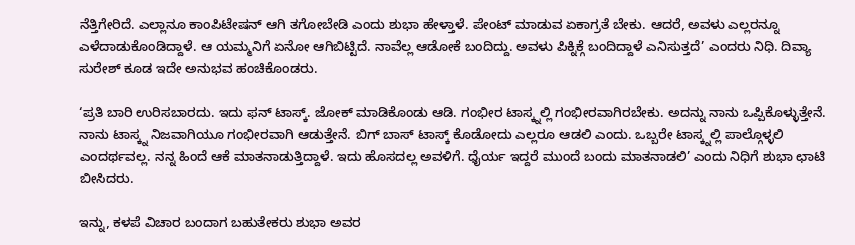ನೆತ್ತಿಗೇರಿದೆ. ಎಲ್ಲಾನೂ ಕಾಂಪಿಟೇಷನ್ ಆಗಿ ತಗೋಬೇಡಿ ಎಂದು ಶುಭಾ ಹೇಳ್ತಾಳೆ. ಪೇಂಟ್ ಮಾಡುವ ಏಕಾಗ್ರತೆ ಬೇಕು. ಆದರೆ, ಅವಳು ಎಲ್ಲರನ್ನೂ ಎಳೆದಾಡುಕೊಂಡಿದ್ದಾಳೆ. ಆ ಯಮ್ಮನಿಗೆ ಏನೋ ಆಗಿಬಿಟ್ಟಿದೆ. ನಾವೆಲ್ಲ ಆಡೋಕೆ ಬಂದಿದ್ದು. ಅವಳು ಪಿಕ್ನಿಕ್ಗೆ ಬಂದಿದ್ದಾಳೆ ಎನಿಸುತ್ತದೆ’ ಎಂದರು ನಿಧಿ. ದಿವ್ಯಾ ಸುರೇಶ್ ಕೂಡ ಇದೇ ಅನುಭವ ಹಂಚಿಕೊಂಡರು.

‘ಪ್ರತಿ ಬಾರಿ ಉರಿಸಬಾರದು. ಇದು ಫನ್ ಟಾಸ್ಕ್. ಜೋಕ್ ಮಾಡಿಕೊಂಡು ಆಡಿ. ಗಂಭೀರ ಟಾಸ್ಕ್ನಲ್ಲಿ ಗಂಭೀರವಾಗಿರಬೇಕು. ಅದನ್ನು ನಾನು ಒಪ್ಪಿಕೊಳ್ಳುತ್ತೇನೆ. ನಾನು ಟಾಸ್ಕ್ನ ನಿಜವಾಗಿಯೂ ಗಂಭೀರವಾಗಿ ಆಡುತ್ತೇನೆ. ಬಿಗ್ ಬಾಸ್ ಟಾಸ್ಕ್ ಕೊಡೋದು ಎಲ್ಲರೂ ಆಡಲಿ ಎಂದು. ಒಬ್ಬರೇ ಟಾಸ್ಕ್ನಲ್ಲಿ ಪಾಲ್ಗೊಳ್ಳಲಿ ಎಂದರ್ಥವಲ್ಲ. ನನ್ನ ಹಿಂದೆ ಆಕೆ ಮಾತನಾಡುತ್ತಿದ್ದಾಳೆ. ಇದು ಹೊಸದಲ್ಲ ಅವಳಿಗೆ. ಧೈರ್ಯ ಇದ್ದರೆ ಮುಂದೆ ಬಂದು ಮಾತನಾಡಲಿ’ ಎಂದು ನಿಧಿಗೆ ಶುಭಾ ಛಾಟಿ ಬೀಸಿದರು.

ಇನ್ನು, ಕಳಪೆ ವಿಚಾರ ಬಂದಾಗ ಬಹುತೇಕರು ಶುಭಾ ಅವರ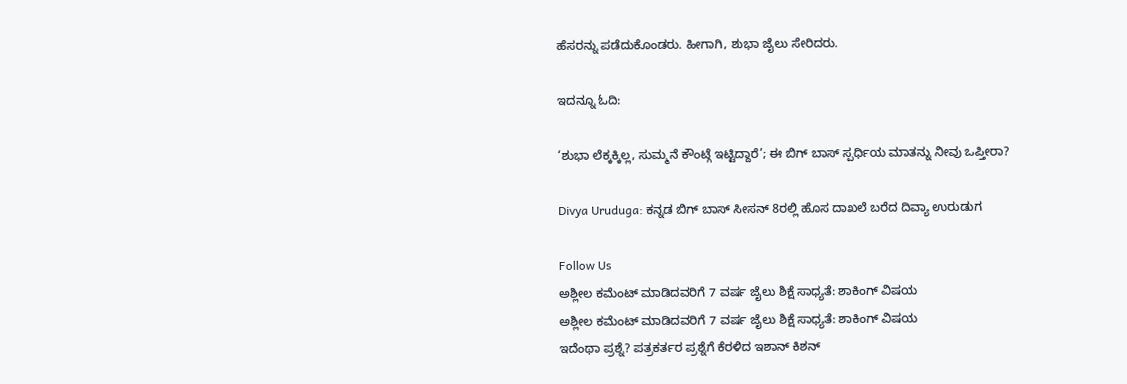ಹೆಸರನ್ನು ಪಡೆದುಕೊಂಡರು. ಹೀಗಾಗಿ, ಶುಭಾ ಜೈಲು ಸೇರಿದರು.

ಇದನ್ನೂ ಓದಿ:

‘ಶುಭಾ ಲೆಕ್ಕಕ್ಕಿಲ್ಲ, ಸುಮ್ಮನೆ ಕೌಂಟ್ಗೆ ಇಟ್ಟಿದ್ದಾರೆ’; ಈ ಬಿಗ್ ಬಾಸ್ ಸ್ಪರ್ಧಿಯ ಮಾತನ್ನು ನೀವು ಒಪ್ತೀರಾ?

Divya Uruduga: ಕನ್ನಡ ಬಿಗ್ ಬಾಸ್ ಸೀಸನ್ 8ರಲ್ಲಿ ಹೊಸ ದಾಖಲೆ ಬರೆದ ದಿವ್ಯಾ ಉರುಡುಗ

Follow Us
ಅಶ್ಲೀಲ ಕಮೆಂಟ್ ಮಾಡಿದವರಿಗೆ 7 ವರ್ಷ ಜೈಲು ಶಿಕ್ಷೆ ಸಾಧ್ಯತೆ: ಶಾಕಿಂಗ್ ವಿಷಯ
ಅಶ್ಲೀಲ ಕಮೆಂಟ್ ಮಾಡಿದವರಿಗೆ 7 ವರ್ಷ ಜೈಲು ಶಿಕ್ಷೆ ಸಾಧ್ಯತೆ: ಶಾಕಿಂಗ್ ವಿಷಯ
ಇದೆಂಥಾ ಪ್ರಶ್ನೆ? ಪತ್ರಕರ್ತರ ಪ್ರಶ್ನೆಗೆ ಕೆರಳಿದ ಇಶಾನ್ ಕಿಶನ್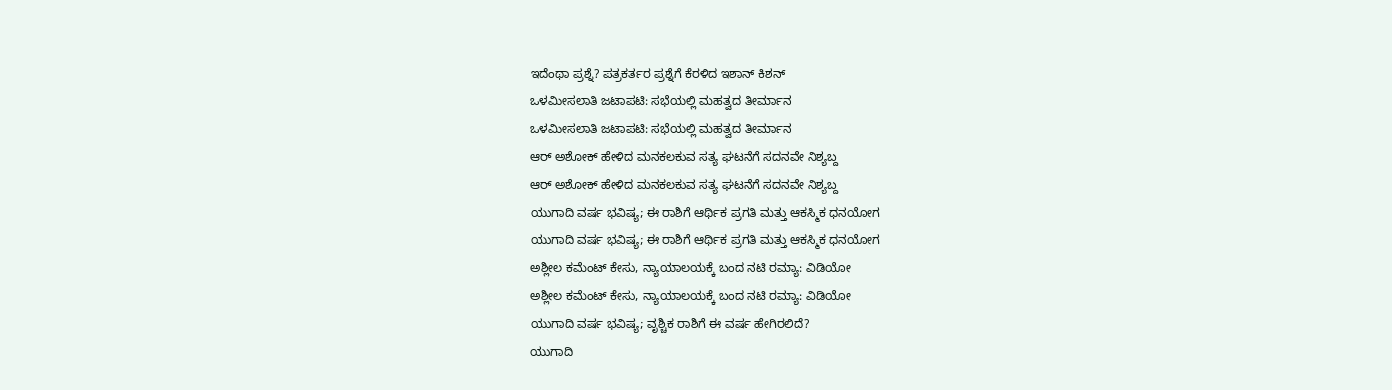ಇದೆಂಥಾ ಪ್ರಶ್ನೆ? ಪತ್ರಕರ್ತರ ಪ್ರಶ್ನೆಗೆ ಕೆರಳಿದ ಇಶಾನ್ ಕಿಶನ್
ಒಳಮೀಸಲಾತಿ ಜಟಾಪಟಿ: ಸಭೆಯಲ್ಲಿ ಮಹತ್ವದ ತೀರ್ಮಾನ
ಒಳಮೀಸಲಾತಿ ಜಟಾಪಟಿ: ಸಭೆಯಲ್ಲಿ ಮಹತ್ವದ ತೀರ್ಮಾನ
ಆರ್ ಅಶೋಕ್‌ ಹೇಳಿದ ಮನಕಲಕುವ ಸತ್ಯ ಘಟನೆಗೆ ಸದನವೇ ನಿಶ್ಯಬ್ದ
ಆರ್ ಅಶೋಕ್‌ ಹೇಳಿದ ಮನಕಲಕುವ ಸತ್ಯ ಘಟನೆಗೆ ಸದನವೇ ನಿಶ್ಯಬ್ದ
ಯುಗಾದಿ ವರ್ಷ ಭವಿಷ್ಯ; ಈ ರಾಶಿಗೆ ಆರ್ಥಿಕ ಪ್ರಗತಿ ಮತ್ತು ಆಕಸ್ಮಿಕ ಧನಯೋಗ
ಯುಗಾದಿ ವರ್ಷ ಭವಿಷ್ಯ; ಈ ರಾಶಿಗೆ ಆರ್ಥಿಕ ಪ್ರಗತಿ ಮತ್ತು ಆಕಸ್ಮಿಕ ಧನಯೋಗ
ಅಶ್ಲೀಲ ಕಮೆಂಟ್ ಕೇಸು, ನ್ಯಾಯಾಲಯಕ್ಕೆ ಬಂದ ನಟಿ ರಮ್ಯಾ: ವಿಡಿಯೋ
ಅಶ್ಲೀಲ ಕಮೆಂಟ್ ಕೇಸು, ನ್ಯಾಯಾಲಯಕ್ಕೆ ಬಂದ ನಟಿ ರಮ್ಯಾ: ವಿಡಿಯೋ
ಯುಗಾದಿ ವರ್ಷ ಭವಿಷ್ಯ; ವೃಶ್ಚಿಕ ರಾಶಿಗೆ ಈ ವರ್ಷ ಹೇಗಿರಲಿದೆ?
ಯುಗಾದಿ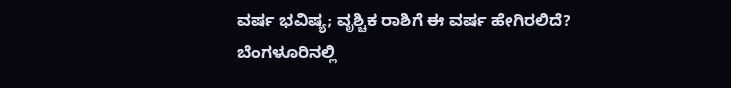ವರ್ಷ ಭವಿಷ್ಯ; ವೃಶ್ಚಿಕ ರಾಶಿಗೆ ಈ ವರ್ಷ ಹೇಗಿರಲಿದೆ?
ಬೆಂಗಳೂರಿನಲ್ಲಿ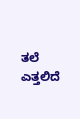ತಲೆ ಎತ್ತಲಿದೆ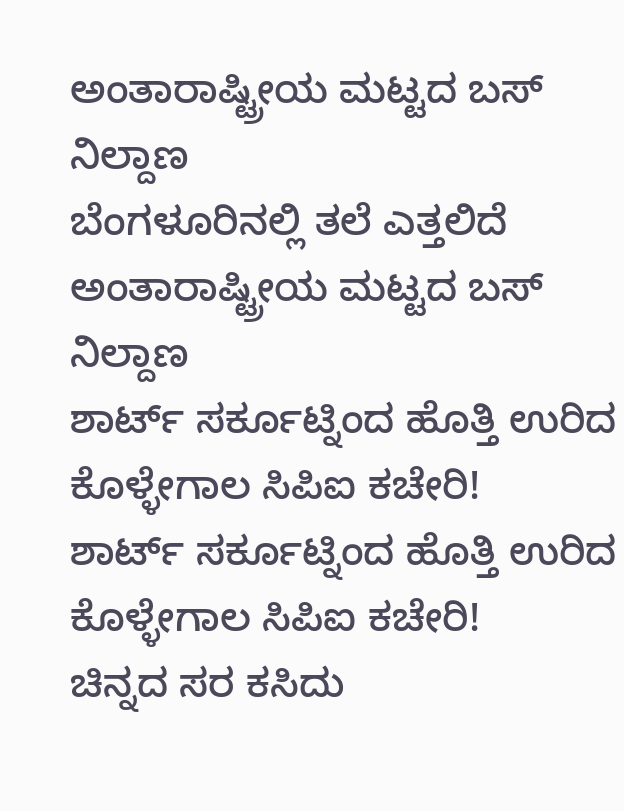ಅಂತಾರಾಷ್ಟ್ರೀಯ ಮಟ್ಟದ ಬಸ್ ನಿಲ್ದಾಣ
ಬೆಂಗಳೂರಿನಲ್ಲಿ ತಲೆ ಎತ್ತಲಿದೆ ಅಂತಾರಾಷ್ಟ್ರೀಯ ಮಟ್ಟದ ಬಸ್ ನಿಲ್ದಾಣ
ಶಾರ್ಟ್ ಸರ್ಕೂಟ್ನಿಂದ ಹೊತ್ತಿ ಉರಿದ ಕೊಳ್ಳೇಗಾಲ ಸಿಪಿಐ ಕಚೇರಿ!
ಶಾರ್ಟ್ ಸರ್ಕೂಟ್ನಿಂದ ಹೊತ್ತಿ ಉರಿದ ಕೊಳ್ಳೇಗಾಲ ಸಿಪಿಐ ಕಚೇರಿ!
ಚಿನ್ನದ ಸರ ಕಸಿದು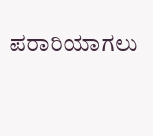ಪರಾರಿಯಾಗಲು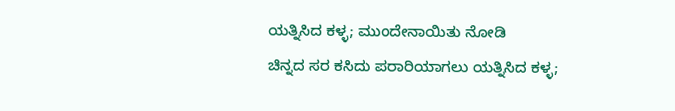ಯತ್ನಿಸಿದ ಕಳ್ಳ; ಮುಂದೇನಾಯಿತು ನೋಡಿ
ಚಿನ್ನದ ಸರ ಕಸಿದು ಪರಾರಿಯಾಗಲು ಯತ್ನಿಸಿದ ಕಳ್ಳ;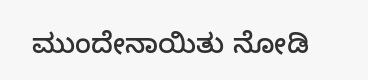ಮುಂದೇನಾಯಿತು ನೋಡಿ